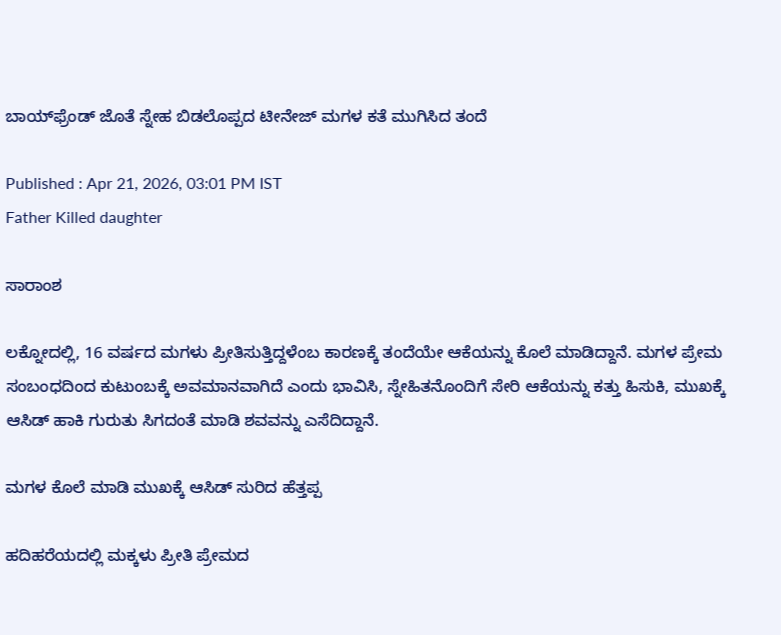ಬಾಯ್‌ಫ್ರೆಂಡ್ ಜೊತೆ ಸ್ನೇಹ ಬಿಡಲೊಪ್ಪದ ಟೀನೇಜ್ ಮಗಳ ಕತೆ ಮುಗಿಸಿದ ತಂದೆ

Published : Apr 21, 2026, 03:01 PM IST
Father Killed daughter

ಸಾರಾಂಶ

ಲಕ್ನೋದಲ್ಲಿ, 16 ವರ್ಷದ ಮಗಳು ಪ್ರೀತಿಸುತ್ತಿದ್ದಳೆಂಬ ಕಾರಣಕ್ಕೆ ತಂದೆಯೇ ಆಕೆಯನ್ನು ಕೊಲೆ ಮಾಡಿದ್ದಾನೆ. ಮಗಳ ಪ್ರೇಮ ಸಂಬಂಧದಿಂದ ಕುಟುಂಬಕ್ಕೆ ಅವಮಾನವಾಗಿದೆ ಎಂದು ಭಾವಿಸಿ, ಸ್ನೇಹಿತನೊಂದಿಗೆ ಸೇರಿ ಆಕೆಯನ್ನು ಕತ್ತು ಹಿಸುಕಿ, ಮುಖಕ್ಕೆ ಆಸಿಡ್ ಹಾಕಿ ಗುರುತು ಸಿಗದಂತೆ ಮಾಡಿ ಶವವನ್ನು ಎಸೆದಿದ್ದಾನೆ.

ಮಗಳ ಕೊಲೆ ಮಾಡಿ ಮುಖಕ್ಕೆ ಆಸಿಡ್ ಸುರಿದ ಹೆತ್ತಪ್ಪ

ಹದಿಹರೆಯದಲ್ಲಿ ಮಕ್ಕಳು ಪ್ರೀತಿ ಪ್ರೇಮದ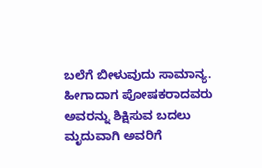ಬಲೆಗೆ ಬೀಳುವುದು ಸಾಮಾನ್ಯ. ಹೀಗಾದಾಗ ಪೋಷಕರಾದವರು ಅವರನ್ನು ಶಿಕ್ಷಿಸುವ ಬದಲು ಮೃದುವಾಗಿ ಅವರಿಗೆ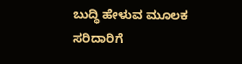ಬುದ್ಧಿ ಹೇಳುವ ಮೂಲಕ ಸರಿದಾರಿಗೆ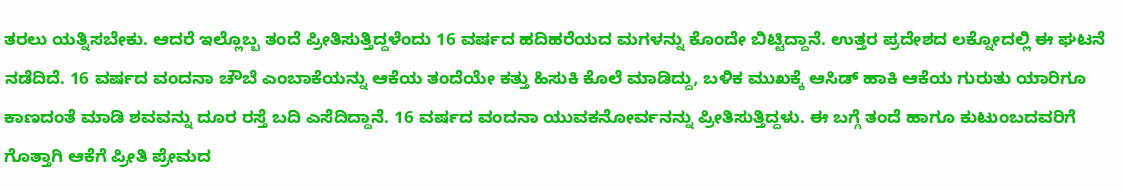ತರಲು ಯತ್ನಿಸಬೇಕು. ಆದರೆ ಇಲ್ಲೊಬ್ಬ ತಂದೆ ಪ್ರೀತಿಸುತ್ತಿದ್ದಳೆಂದು 16 ವರ್ಷದ ಹದಿಹರೆಯದ ಮಗಳನ್ನು ಕೊಂದೇ ಬಿಟ್ಟಿದ್ದಾನೆ. ಉತ್ತರ ಪ್ರದೇಶದ ಲಕ್ನೋದಲ್ಲಿ ಈ ಘಟನೆ ನಡೆದಿದೆ. 16 ವರ್ಷದ ವಂದನಾ ಚೌಬೆ ಎಂಬಾಕೆಯನ್ನು ಆಕೆಯ ತಂದೆಯೇ ಕತ್ತು ಹಿಸುಕಿ ಕೊಲೆ ಮಾಡಿದ್ದು, ಬಳಿಕ ಮುಖಕ್ಕೆ ಆಸಿಡ್‌ ಹಾಕಿ ಆಕೆಯ ಗುರುತು ಯಾರಿಗೂ ಕಾಣದಂತೆ ಮಾಡಿ ಶವವನ್ನು ದೂರ ರಸ್ತೆ ಬದಿ ಎಸೆದಿದ್ದಾನೆ. 16 ವರ್ಷದ ವಂದನಾ ಯುವಕನೋರ್ವನನ್ನು ಪ್ರೀತಿಸುತ್ತಿದ್ದಳು. ಈ ಬಗ್ಗೆ ತಂದೆ ಹಾಗೂ ಕುಟುಂಬದವರಿಗೆ ಗೊತ್ತಾಗಿ ಆಕೆಗೆ ಪ್ರೀತಿ ಪ್ರೇಮದ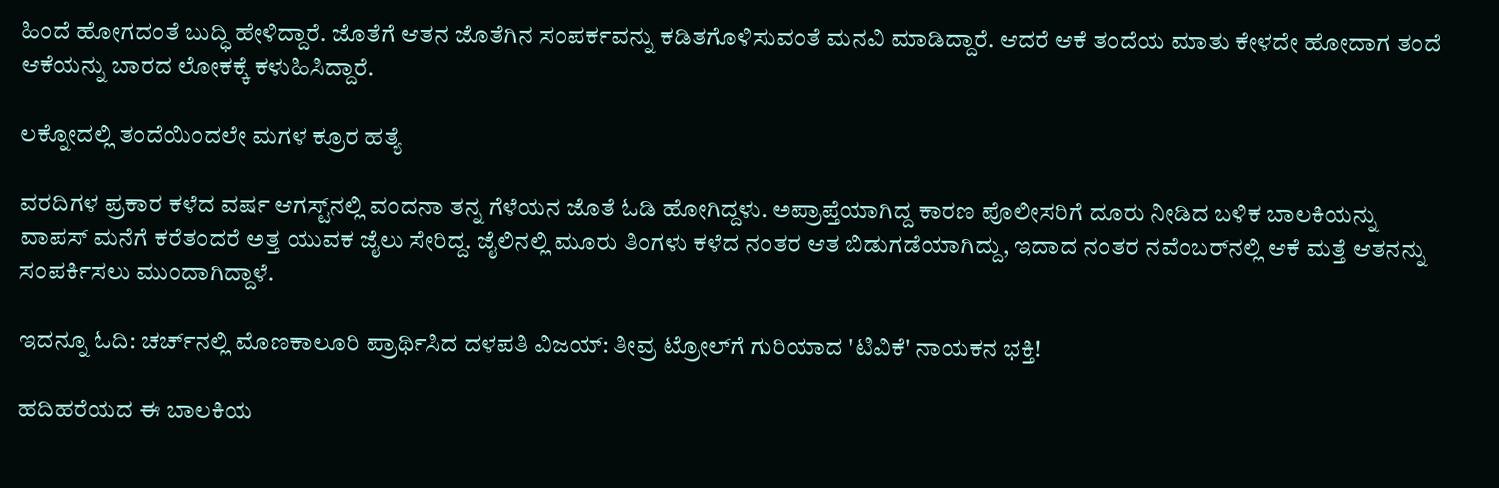ಹಿಂದೆ ಹೋಗದಂತೆ ಬುದ್ಧಿ ಹೇಳಿದ್ದಾರೆ. ಜೊತೆಗೆ ಆತನ ಜೊತೆಗಿನ ಸಂಪರ್ಕವನ್ನು ಕಡಿತಗೊಳಿಸುವಂತೆ ಮನವಿ ಮಾಡಿದ್ದಾರೆ. ಆದರೆ ಆಕೆ ತಂದೆಯ ಮಾತು ಕೇಳದೇ ಹೋದಾಗ ತಂದೆ ಆಕೆಯನ್ನು ಬಾರದ ಲೋಕಕ್ಕೆ ಕಳುಹಿಸಿದ್ದಾರೆ.

ಲಕ್ನೋದಲ್ಲಿ ತಂದೆಯಿಂದಲೇ ಮಗಳ ಕ್ರೂರ ಹತ್ಯೆ

ವರದಿಗಳ ಪ್ರಕಾರ ಕಳೆದ ವರ್ಷ ಆಗಸ್ಟ್‌ನಲ್ಲಿ ವಂದನಾ ತನ್ನ ಗೆಳೆಯನ ಜೊತೆ ಓಡಿ ಹೋಗಿದ್ದಳು. ಅಪ್ರಾಪ್ತೆಯಾಗಿದ್ದ ಕಾರಣ ಪೊಲೀಸರಿಗೆ ದೂರು ನೀಡಿದ ಬಳಿಕ ಬಾಲಕಿಯನ್ನು ವಾಪಸ್ ಮನೆಗೆ ಕರೆತಂದರೆ ಅತ್ತ ಯುವಕ ಜೈಲು ಸೇರಿದ್ದ. ಜೈಲಿನಲ್ಲಿ ಮೂರು ತಿಂಗಳು ಕಳೆದ ನಂತರ ಆತ ಬಿಡುಗಡೆಯಾಗಿದ್ದು, ಇದಾದ ನಂತರ ನವೆಂಬರ್‌ನಲ್ಲಿ ಆಕೆ ಮತ್ತೆ ಆತನನ್ನು ಸಂಪರ್ಕಿಸಲು ಮುಂದಾಗಿದ್ದಾಳೆ.

ಇದನ್ನೂ ಓದಿ: ಚರ್ಚ್‌ನಲ್ಲಿ ಮೊಣಕಾಲೂರಿ ಪ್ರಾರ್ಥಿಸಿದ ದಳಪತಿ ವಿಜಯ್: ತೀವ್ರ ಟ್ರೋಲ್‌ಗೆ ಗುರಿಯಾದ 'ಟಿವಿಕೆ' ನಾಯಕನ ಭಕ್ತಿ!

ಹದಿಹರೆಯದ ಈ ಬಾಲಕಿಯ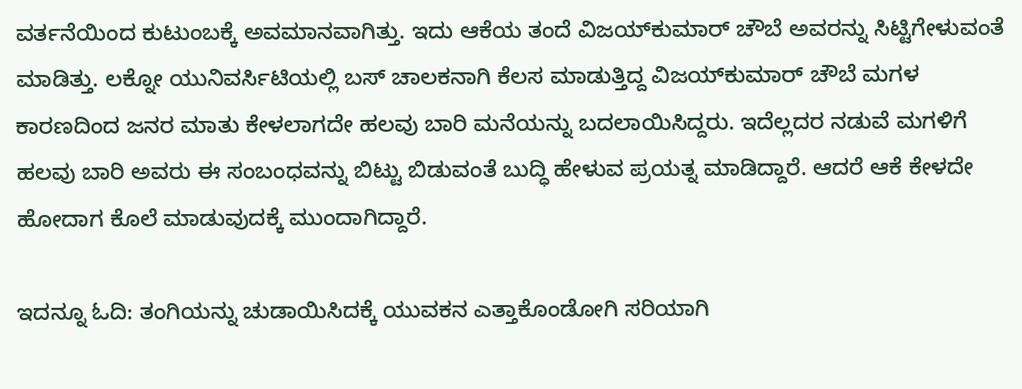ವರ್ತನೆಯಿಂದ ಕುಟುಂಬಕ್ಕೆ ಅವಮಾನವಾಗಿತ್ತು. ಇದು ಆಕೆಯ ತಂದೆ ವಿಜಯ್‌ಕುಮಾರ್ ಚೌಬೆ ಅವರನ್ನು ಸಿಟ್ಟಿಗೇಳುವಂತೆ ಮಾಡಿತ್ತು. ಲಕ್ನೋ ಯುನಿವರ್ಸಿಟಿಯಲ್ಲಿ ಬಸ್ ಚಾಲಕನಾಗಿ ಕೆಲಸ ಮಾಡುತ್ತಿದ್ದ ವಿಜಯ್‌ಕುಮಾರ್‌ ಚೌಬೆ ಮಗಳ ಕಾರಣದಿಂದ ಜನರ ಮಾತು ಕೇಳಲಾಗದೇ ಹಲವು ಬಾರಿ ಮನೆಯನ್ನು ಬದಲಾಯಿಸಿದ್ದರು. ಇದೆಲ್ಲದರ ನಡುವೆ ಮಗಳಿಗೆ ಹಲವು ಬಾರಿ ಅವರು ಈ ಸಂಬಂಧವನ್ನು ಬಿಟ್ಟು ಬಿಡುವಂತೆ ಬುದ್ಧಿ ಹೇಳುವ ಪ್ರಯತ್ನ ಮಾಡಿದ್ದಾರೆ. ಆದರೆ ಆಕೆ ಕೇಳದೇ ಹೋದಾಗ ಕೊಲೆ ಮಾಡುವುದಕ್ಕೆ ಮುಂದಾಗಿದ್ದಾರೆ.

ಇದನ್ನೂ ಓದಿ: ತಂಗಿಯನ್ನು ಚುಡಾಯಿಸಿದಕ್ಕೆ ಯುವಕನ ಎತ್ತಾಕೊಂಡೋಗಿ ಸರಿಯಾಗಿ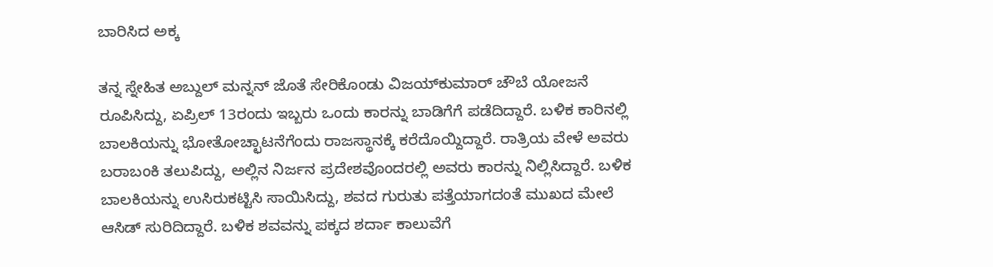ಬಾರಿಸಿದ ಅಕ್ಕ

ತನ್ನ ಸ್ನೇಹಿತ ಅಬ್ದುಲ್ ಮನ್ನನ್ ಜೊತೆ ಸೇರಿಕೊಂಡು ವಿಜಯ್‌ಕುಮಾರ್ ಚೌಬೆ ಯೋಜನೆ ರೂಪಿಸಿದ್ದು, ಏಪ್ರಿಲ್ 13ರಂದು ಇಬ್ಬರು ಒಂದು ಕಾರನ್ನು ಬಾಡಿಗೆಗೆ ಪಡೆದಿದ್ದಾರೆ. ಬಳಿಕ ಕಾರಿನಲ್ಲಿ ಬಾಲಕಿಯನ್ನು ಭೋತೋಚ್ಛಾಟನೆಗೆಂದು ರಾಜಸ್ಥಾನಕ್ಕೆ ಕರೆದೊಯ್ದಿದ್ದಾರೆ. ರಾತ್ರಿಯ ವೇಳೆ ಅವರು ಬರಾಬಂಕಿ ತಲುಪಿದ್ದು, ಅಲ್ಲಿನ ನಿರ್ಜನ ಪ್ರದೇಶವೊಂದರಲ್ಲಿ ಅವರು ಕಾರನ್ನು ನಿಲ್ಲಿಸಿದ್ದಾರೆ. ಬಳಿಕ ಬಾಲಕಿಯನ್ನು ಉಸಿರುಕಟ್ಟಿಸಿ ಸಾಯಿಸಿದ್ದು, ಶವದ ಗುರುತು ಪತ್ತೆಯಾಗದಂತೆ ಮುಖದ ಮೇಲೆ ಆಸಿಡ್ ಸುರಿದಿದ್ದಾರೆ. ಬಳಿಕ ಶವವನ್ನು ಪಕ್ಕದ ಶರ್ದಾ ಕಾಲುವೆಗೆ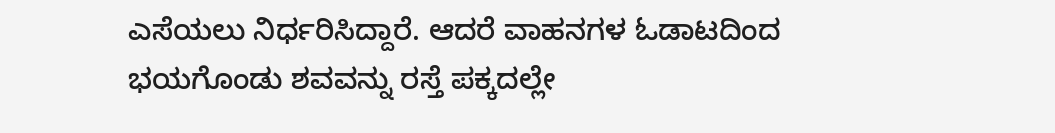ಎಸೆಯಲು ನಿರ್ಧರಿಸಿದ್ದಾರೆ. ಆದರೆ ವಾಹನಗಳ ಓಡಾಟದಿಂದ ಭಯಗೊಂಡು ಶವವನ್ನು ರಸ್ತೆ ಪಕ್ಕದಲ್ಲೇ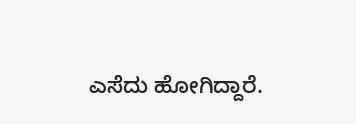ಎಸೆದು ಹೋಗಿದ್ದಾರೆ.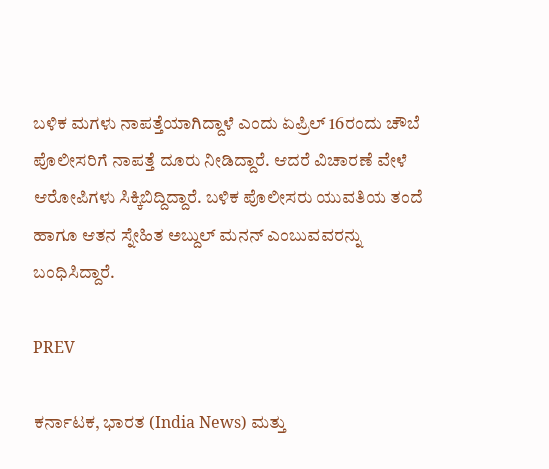ಬಳಿಕ ಮಗಳು ನಾಪತ್ತೆಯಾಗಿದ್ದಾಳೆ ಎಂದು ಏಪ್ರಿಲ್ 16ರಂದು ಚೌಬೆ ಪೊಲೀಸರಿಗೆ ನಾಪತ್ತೆ ದೂರು ನೀಡಿದ್ದಾರೆ. ಆದರೆ ವಿಚಾರಣೆ ವೇಳೆ ಆರೋಪಿಗಳು ಸಿಕ್ಕಿಬಿದ್ದಿದ್ದಾರೆ. ಬಳಿಕ ಪೊಲೀಸರು ಯುವತಿಯ ತಂದೆ ಹಾಗೂ ಆತನ ಸ್ನೇಹಿತ ಅಬ್ದುಲ್‌ ಮನನ್ ಎಂಬುವವರನ್ನು ಬಂಧಿಸಿದ್ದಾರೆ.

PREV

ಕರ್ನಾಟಕ, ಭಾರತ (India News) ಮತ್ತು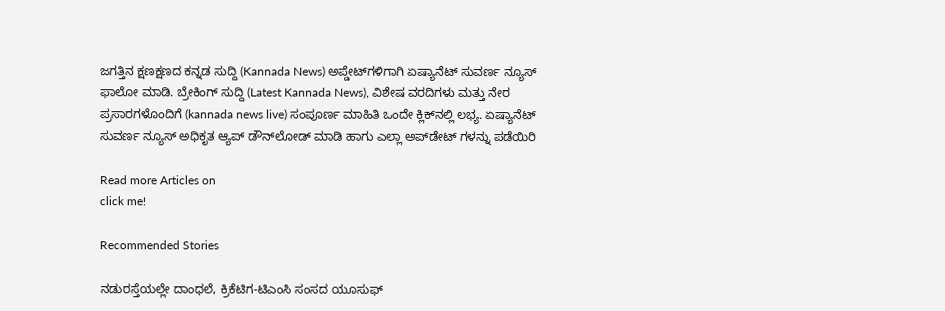ಜಗತ್ತಿನ ಕ್ಷಣಕ್ಷಣದ ಕನ್ನಡ ಸುದ್ದಿ (Kannada News) ಅಪ್ಡೇಟ್‌ಗಳಿಗಾಗಿ ಏಷ್ಯಾನೆಟ್ ಸುವರ್ಣ ನ್ಯೂಸ್‌ ಫಾಲೋ ಮಾಡಿ. ಬ್ರೇಕಿಂಗ್ ಸುದ್ದಿ (Latest Kannada News), ವಿಶೇಷ ವರದಿಗಳು ಮತ್ತು ನೇರ ಪ್ರಸಾರಗಳೊಂದಿಗೆ (kannada news live) ಸಂಪೂರ್ಣ ಮಾಹಿತಿ ಒಂದೇ ಕ್ಲಿಕ್‌ನಲ್ಲಿ ಲಭ್ಯ. ಏಷ್ಯಾನೆಟ್ ಸುವರ್ಣ ನ್ಯೂಸ್ ಅಧಿಕೃತ ಆ್ಯಪ್ ಡೌನ್‌ಲೋಡ್ ಮಾಡಿ ಹಾಗು ಎಲ್ಲಾ ಅಪ್‌ಡೇಟ್ ಗಳನ್ನು ಪಡೆಯಿರಿ

Read more Articles on
click me!

Recommended Stories

ನಡುರಸ್ತೆಯಲ್ಲೇ ದಾಂಧಲೆ, ಕ್ರಿಕೆಟಿಗ-ಟಿಎಂಸಿ ಸಂಸದ ಯೂಸುಫ್‌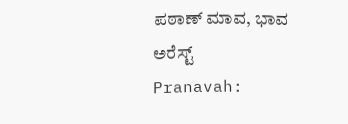ಪಠಾಣ್‌ ಮಾವ, ಭಾವ ಅರೆಸ್ಟ್‌
Pranavah: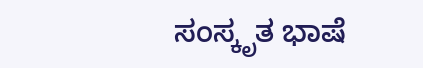ಸಂಸ್ಕೃತ ಭಾಷೆ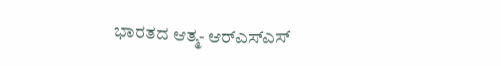ಭಾರತದ ಆತ್ಮ- ಆರ್‌ಎಸ್‌ಎಸ್‌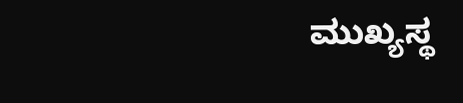ಮುಖ್ಯಸ್ಥ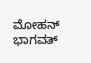ಮೋಹನ್ ಭಾಗವತ್